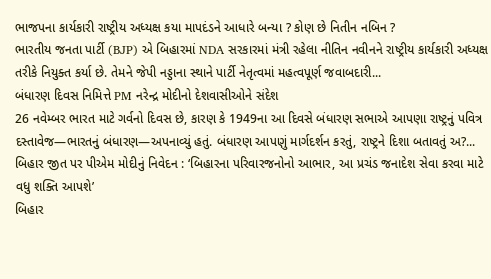ભાજપના કાર્યકારી રાષ્ટ્રીય અધ્યક્ષ કયા માપદંડને આધારે બન્યા ? કોણ છે નિતીન નબિન ?
ભારતીય જનતા પાર્ટી (BJP) એ બિહારમાં NDA સરકારમાં મંત્રી રહેલા નીતિન નવીનને રાષ્ટ્રીય કાર્યકારી અધ્યક્ષ તરીકે નિયુક્ત કર્યા છે. તેમને જેપી નડ્ડાના સ્થાને પાર્ટી નેતૃત્વમાં મહત્વપૂર્ણ જવાબદારી...
બંધારણ દિવસ નિમિત્તે PM નરેન્દ્ર મોદીનો દેશવાસીઓને સંદેશ
26 નવેમ્બર ભારત માટે ગર્વનો દિવસ છે, કારણ કે 1949ના આ દિવસે બંધારણ સભાએ આપણા રાષ્ટ્રનું પવિત્ર દસ્તાવેજ—ભારતનું બંધારણ—અપનાવ્યું હતું. બંધારણ આપણું માર્ગદર્શન કરતું, રાષ્ટ્રને દિશા બતાવતું અ?...
બિહાર જીત પર પીએમ મોદીનું નિવેદન : ‘બિહારના પરિવારજનોનો આભાર, આ પ્રચંડ જનાદેશ સેવા કરવા માટે વધુ શક્તિ આપશે’
બિહાર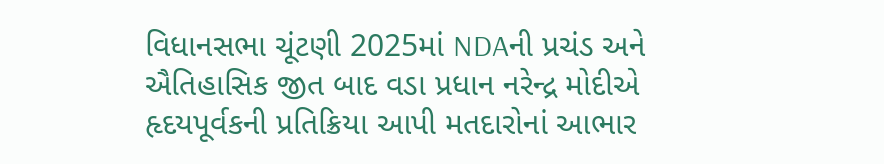વિધાનસભા ચૂંટણી 2025માં NDAની પ્રચંડ અને ઐતિહાસિક જીત બાદ વડા પ્રધાન નરેન્દ્ર મોદીએ હૃદયપૂર્વકની પ્રતિક્રિયા આપી મતદારોનાં આભાર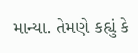માન્યા. તેમણે કહ્યું કે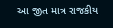આ જીત માત્ર રાજકીય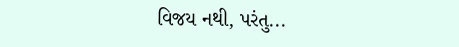વિજય નથી, પરંતુ...